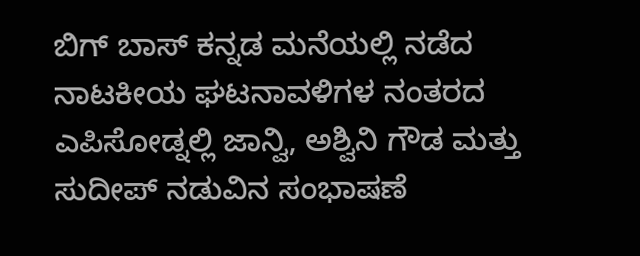ಬಿಗ್ ಬಾಸ್ ಕನ್ನಡ ಮನೆಯಲ್ಲಿ ನಡೆದ ನಾಟಕೀಯ ಘಟನಾವಳಿಗಳ ನಂತರದ ಎಪಿಸೋಡ್ನಲ್ಲಿ ಜಾನ್ವಿ, ಅಶ್ವಿನಿ ಗೌಡ ಮತ್ತು ಸುದೀಪ್ ನಡುವಿನ ಸಂಭಾಷಣೆ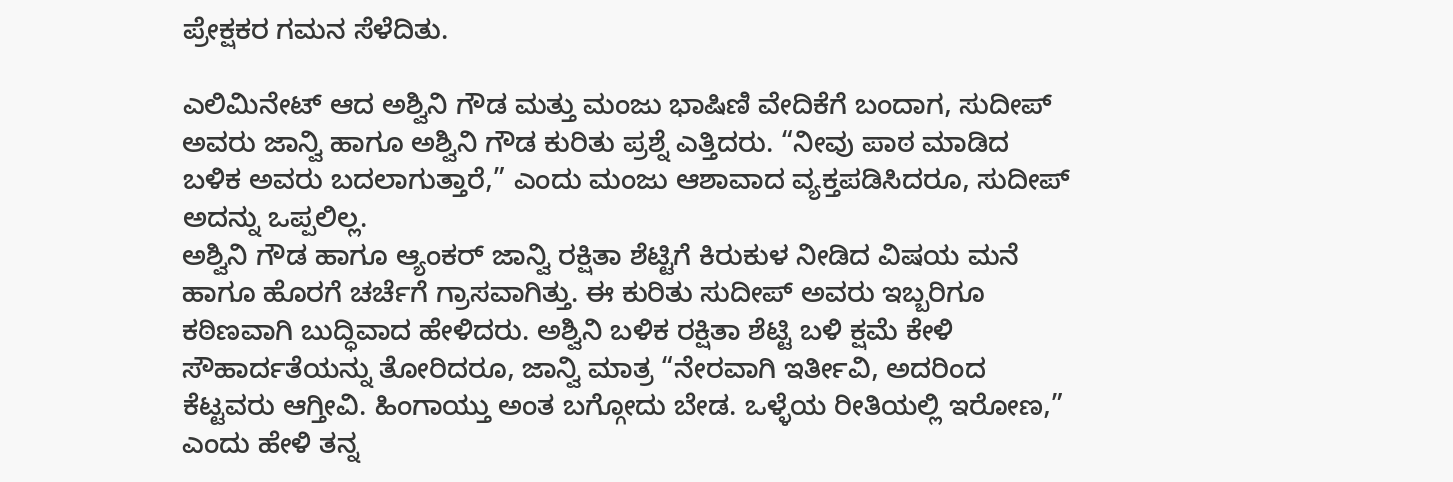ಪ್ರೇಕ್ಷಕರ ಗಮನ ಸೆಳೆದಿತು.

ಎಲಿಮಿನೇಟ್ ಆದ ಅಶ್ವಿನಿ ಗೌಡ ಮತ್ತು ಮಂಜು ಭಾಷಿಣಿ ವೇದಿಕೆಗೆ ಬಂದಾಗ, ಸುದೀಪ್ ಅವರು ಜಾನ್ವಿ ಹಾಗೂ ಅಶ್ವಿನಿ ಗೌಡ ಕುರಿತು ಪ್ರಶ್ನೆ ಎತ್ತಿದರು. “ನೀವು ಪಾಠ ಮಾಡಿದ ಬಳಿಕ ಅವರು ಬದಲಾಗುತ್ತಾರೆ,” ಎಂದು ಮಂಜು ಆಶಾವಾದ ವ್ಯಕ್ತಪಡಿಸಿದರೂ, ಸುದೀಪ್ ಅದನ್ನು ಒಪ್ಪಲಿಲ್ಲ.
ಅಶ್ವಿನಿ ಗೌಡ ಹಾಗೂ ಆ್ಯಂಕರ್ ಜಾನ್ವಿ ರಕ್ಷಿತಾ ಶೆಟ್ಟಿಗೆ ಕಿರುಕುಳ ನೀಡಿದ ವಿಷಯ ಮನೆ ಹಾಗೂ ಹೊರಗೆ ಚರ್ಚೆಗೆ ಗ್ರಾಸವಾಗಿತ್ತು. ಈ ಕುರಿತು ಸುದೀಪ್ ಅವರು ಇಬ್ಬರಿಗೂ ಕಠಿಣವಾಗಿ ಬುದ್ಧಿವಾದ ಹೇಳಿದರು. ಅಶ್ವಿನಿ ಬಳಿಕ ರಕ್ಷಿತಾ ಶೆಟ್ಟಿ ಬಳಿ ಕ್ಷಮೆ ಕೇಳಿ ಸೌಹಾರ್ದತೆಯನ್ನು ತೋರಿದರೂ, ಜಾನ್ವಿ ಮಾತ್ರ “ನೇರವಾಗಿ ಇರ್ತೀವಿ, ಅದರಿಂದ ಕೆಟ್ಟವರು ಆಗ್ತೀವಿ. ಹಿಂಗಾಯ್ತು ಅಂತ ಬಗ್ಗೋದು ಬೇಡ. ಒಳ್ಳೆಯ ರೀತಿಯಲ್ಲಿ ಇರೋಣ,” ಎಂದು ಹೇಳಿ ತನ್ನ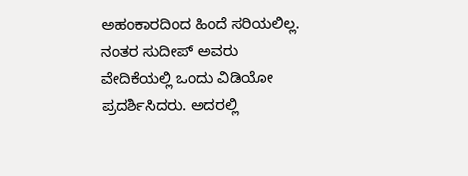ಅಹಂಕಾರದಿಂದ ಹಿಂದೆ ಸರಿಯಲಿಲ್ಲ.
ನಂತರ ಸುದೀಪ್ ಅವರು ವೇದಿಕೆಯಲ್ಲಿ ಒಂದು ವಿಡಿಯೋ ಪ್ರದರ್ಶಿಸಿದರು. ಅದರಲ್ಲಿ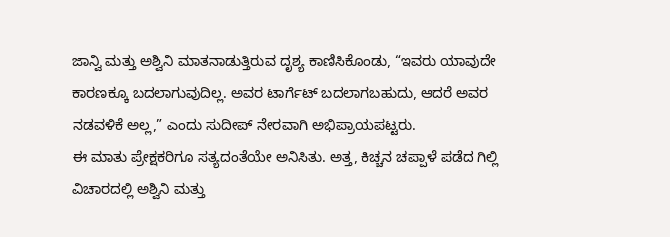ಜಾನ್ವಿ ಮತ್ತು ಅಶ್ವಿನಿ ಮಾತನಾಡುತ್ತಿರುವ ದೃಶ್ಯ ಕಾಣಿಸಿಕೊಂಡು, “ಇವರು ಯಾವುದೇ ಕಾರಣಕ್ಕೂ ಬದಲಾಗುವುದಿಲ್ಲ. ಅವರ ಟಾರ್ಗೆಟ್ ಬದಲಾಗಬಹುದು, ಆದರೆ ಅವರ ನಡವಳಿಕೆ ಅಲ್ಲ,” ಎಂದು ಸುದೀಪ್ ನೇರವಾಗಿ ಅಭಿಪ್ರಾಯಪಟ್ಟರು.
ಈ ಮಾತು ಪ್ರೇಕ್ಷಕರಿಗೂ ಸತ್ಯದಂತೆಯೇ ಅನಿಸಿತು. ಅತ್ತ, ಕಿಚ್ಚನ ಚಪ್ಪಾಳೆ ಪಡೆದ ಗಿಲ್ಲಿ ವಿಚಾರದಲ್ಲಿ ಅಶ್ವಿನಿ ಮತ್ತು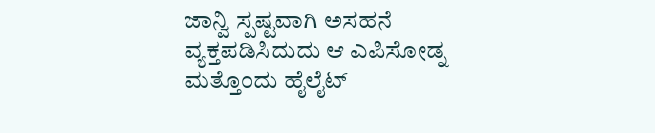ಜಾನ್ವಿ ಸ್ಪಷ್ಟವಾಗಿ ಅಸಹನೆ ವ್ಯಕ್ತಪಡಿಸಿದುದು ಆ ಎಪಿಸೋಡ್ನ ಮತ್ತೊಂದು ಹೈಲೈಟ್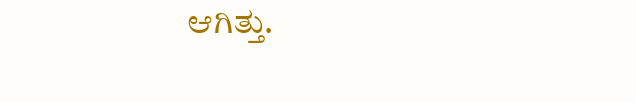ಆಗಿತ್ತು.